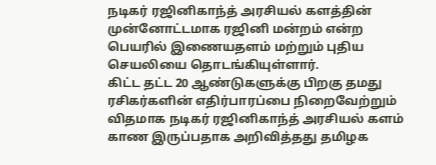நடிகர் ரஜினிகாந்த் அரசியல் களத்தின் முன்னோட்டமாக ரஜினி மன்றம் என்ற பெயரில் இணையதளம் மற்றும் புதிய செயலியை தொடங்கியுள்ளார்.
கிட்ட தட்ட 20 ஆண்டுகளுக்கு பிறகு தமது ரசிகர்களின் எதிர்பாரப்பை நிறைவேற்றும் விதமாக நடிகர் ரஜினிகாந்த் அரசியல் களம் காண இருப்பதாக அறிவித்தது தமிழக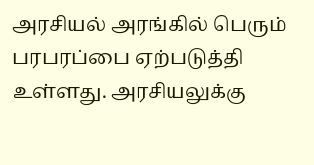அரசியல் அரங்கில் பெரும் பரபரப்பை ஏற்படுத்தி உள்ளது. அரசியலுக்கு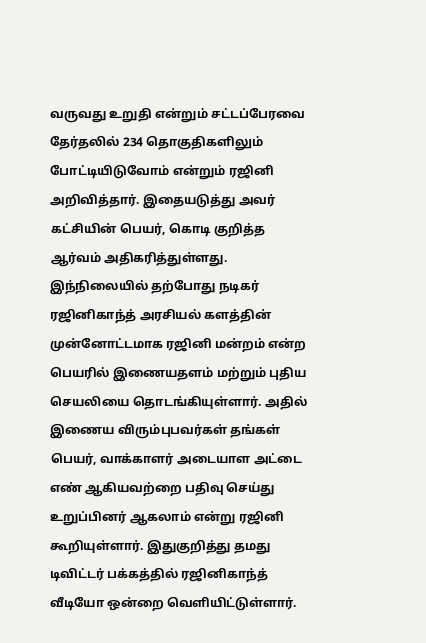வருவது உறுதி என்றும் சட்டப்பேரவை தேர்தலில் 234 தொகுதிகளிலும் போட்டியிடுவோம் என்றும் ரஜினி அறிவித்தார். இதையடுத்து அவர் கட்சியின் பெயர், கொடி குறித்த ஆர்வம் அதிகரித்துள்ளது. இந்நிலையில் தற்போது நடிகர் ரஜினிகாந்த் அரசியல் களத்தின் முன்னோட்டமாக ரஜினி மன்றம் என்ற பெயரில் இணையதளம் மற்றும் புதிய செயலியை தொடங்கியுள்ளார். அதில் இணைய விரும்புபவர்கள் தங்கள் பெயர், வாக்காளர் அடையாள அட்டை எண் ஆகியவற்றை பதிவு செய்து உறுப்பினர் ஆகலாம் என்று ரஜினி கூறியுள்ளார். இதுகுறித்து தமது டிவிட்டர் பக்கத்தில் ரஜினிகாந்த் வீடியோ ஒன்றை வெளியிட்டுள்ளார்.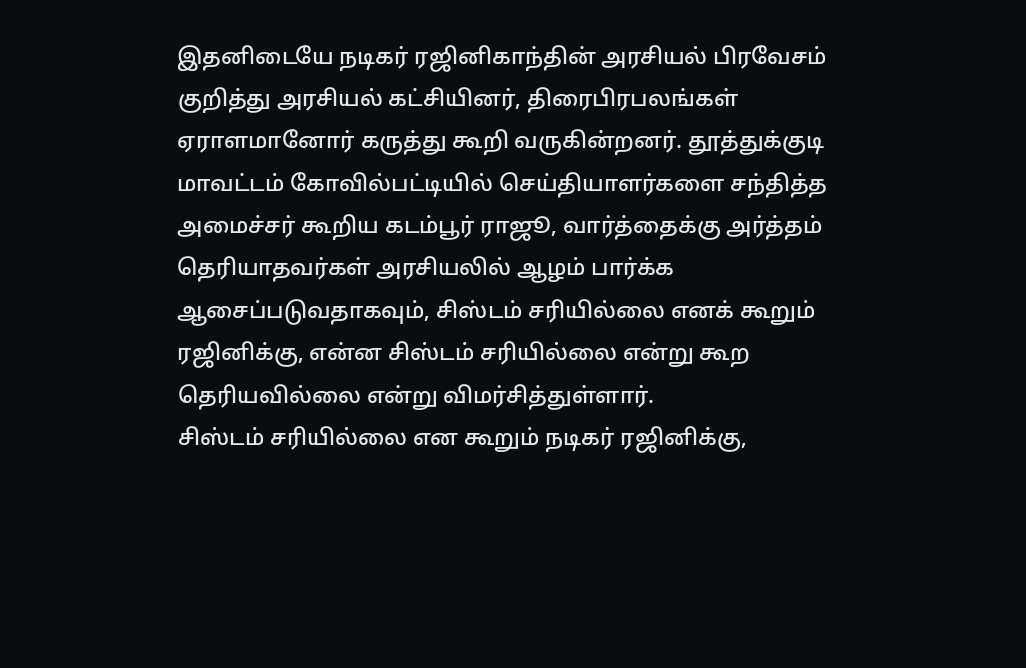இதனிடையே நடிகர் ரஜினிகாந்தின் அரசியல் பிரவேசம் குறித்து அரசியல் கட்சியினர், திரைபிரபலங்கள் ஏராளமானோர் கருத்து கூறி வருகின்றனர். தூத்துக்குடி மாவட்டம் கோவில்பட்டியில் செய்தியாளர்களை சந்தித்த அமைச்சர் கூறிய கடம்பூர் ராஜூ, வார்த்தைக்கு அர்த்தம் தெரியாதவர்கள் அரசியலில் ஆழம் பார்க்க ஆசைப்படுவதாகவும், சிஸ்டம் சரியில்லை எனக் கூறும் ரஜினிக்கு, என்ன சிஸ்டம் சரியில்லை என்று கூற தெரியவில்லை என்று விமர்சித்துள்ளார்.
சிஸ்டம் சரியில்லை என கூறும் நடிகர் ரஜினிக்கு,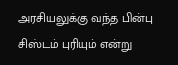அரசியலுக்கு வந்த பின்பு சிஸ்டம் புரியும் என்று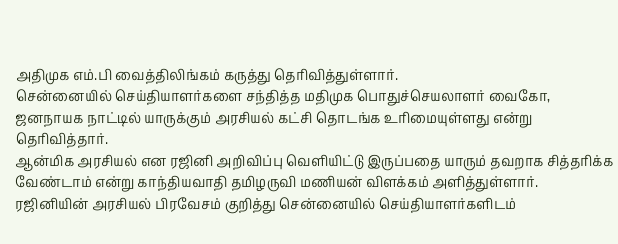அதிமுக எம்.பி வைத்திலிங்கம் கருத்து தெரிவித்துள்ளார்.
சென்னையில் செய்தியாளர்களை சந்தித்த மதிமுக பொதுச்செயலாளர் வைகோ, ஜனநாயக நாட்டில் யாருக்கும் அரசியல் கட்சி தொடங்க உரிமையுள்ளது என்று தெரிவித்தார்.
ஆன்மிக அரசியல் என ரஜினி அறிவிப்பு வெளியிட்டு இருப்பதை யாரும் தவறாக சித்தரிக்க வேண்டாம் என்று காந்தியவாதி தமிழருவி மணியன் விளக்கம் அளித்துள்ளார்.
ரஜினியின் அரசியல் பிரவேசம் குறித்து சென்னையில் செய்தியாளர்களிடம்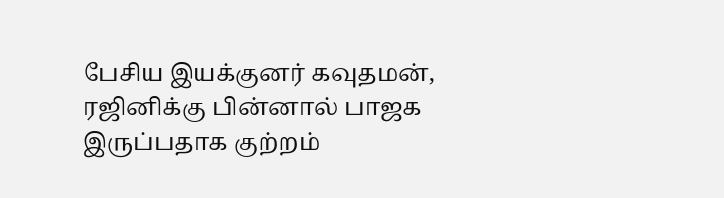பேசிய இயக்குனர் கவுதமன், ரஜினிக்கு பின்னால் பாஜக இருப்பதாக குற்றம்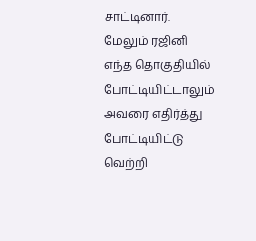சாட்டினார். மேலும் ரஜினி எந்த தொகுதியில் போட்டியிட்டாலும் அவரை எதிர்த்து போட்டியிட்டு வெற்றி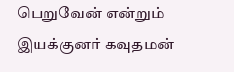பெறுவேன் என்றும் இயக்குனர் கவுதமன்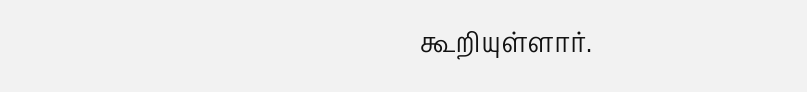கூறியுள்ளார்.